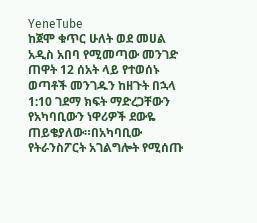YeneTube
ከጀሞ ቁጥር ሁለት ወደ መሀል አዲስ አበባ የሚመጣው መንገድ ጠዋት 12 ሰአት ላይ የተወሰኑ ወጣቶች መንገዱን ከዘጉት በኋላ 1:10 ገደማ ክፍት ማድረጋቸውን የአካባቢውን ነዋሪዎች ደውዬ ጠይቄያለው።በአካባቢው የትራንስፖርት አገልግሎት የሚሰጡ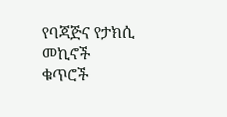የባጃጅና የታክሲ መኪኖች ቁጥሮች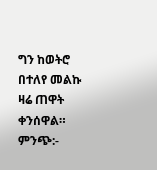ግን ከወትሮ በተለየ መልኩ ዛሬ ጠዋት ቀንሰዋል። ምንጭ:-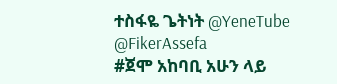ተስፋዬ ጌትነት @YeneTube @FikerAssefa
#ጀሞ አከባቢ አሁን ላይ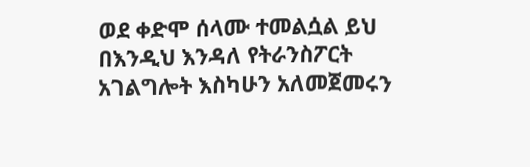ወደ ቀድሞ ሰላሙ ተመልሷል ይህ በእንዲህ እንዳለ የትራንስፖርት አገልግሎት እስካሁን አለመጀመሩን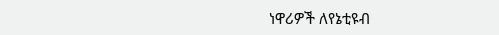ነዋሪዎች ለየኔቲዩብ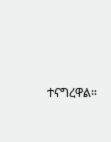ተናግረዋል።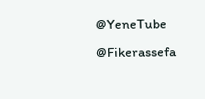@YeneTube @Fikerassefa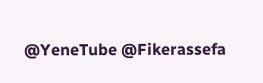@YeneTube @Fikerassefa